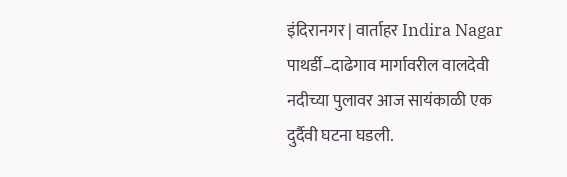इंदिरानगर | वार्ताहर Indira Nagar
पाथर्डी–दाढेगाव मार्गावरील वालदेवी नदीच्या पुलावर आज सायंकाळी एक दुर्दैवी घटना घडली.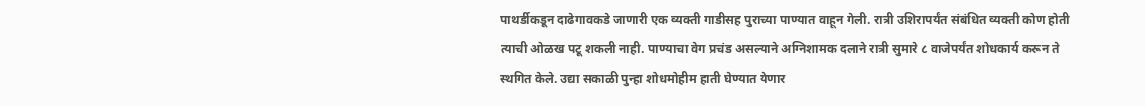पाथर्डीकडून दाढेगावकडे जाणारी एक व्यक्ती गाडीसह पुराच्या पाण्यात वाहून गेली. रात्री उशिरापर्यंत संबंधित व्यक्ती कोण होती त्याची ओळख पटू शकली नाही. पाण्याचा वेग प्रचंड असल्याने अग्निशामक दलाने रात्री सुमारे ८ वाजेपर्यंत शोधकार्य करून ते स्थगित केले. उद्या सकाळी पुन्हा शोधमोहीम हाती घेण्यात येणार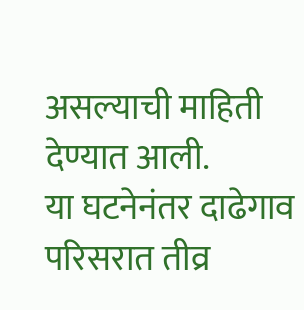असल्याची माहिती देण्यात आली.
या घटनेनंतर दाढेगाव परिसरात तीव्र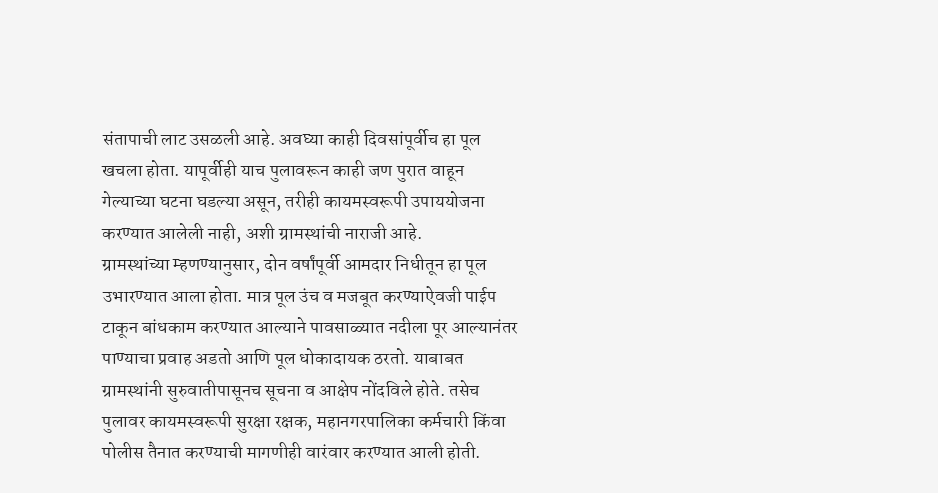संतापाची लाट उसळली आहे. अवघ्या काही दिवसांपूर्वीच हा पूल खचला होता. यापूर्वीही याच पुलावरून काही जण पुरात वाहून गेल्याच्या घटना घडल्या असून, तरीही कायमस्वरूपी उपाययोजना करण्यात आलेली नाही, अशी ग्रामस्थांची नाराजी आहे.
ग्रामस्थांच्या म्हणण्यानुसार, दोन वर्षांपूर्वी आमदार निधीतून हा पूल उभारण्यात आला होता. मात्र पूल उंच व मजबूत करण्याऐवजी पाईप टाकून बांधकाम करण्यात आल्याने पावसाळ्यात नदीला पूर आल्यानंतर पाण्याचा प्रवाह अडतो आणि पूल धोकादायक ठरतो. याबाबत ग्रामस्थांनी सुरुवातीपासूनच सूचना व आक्षेप नोंदविले होते. तसेच पुलावर कायमस्वरूपी सुरक्षा रक्षक, महानगरपालिका कर्मचारी किंवा पोलीस तैनात करण्याची मागणीही वारंवार करण्यात आली होती.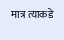मात्र त्याकडे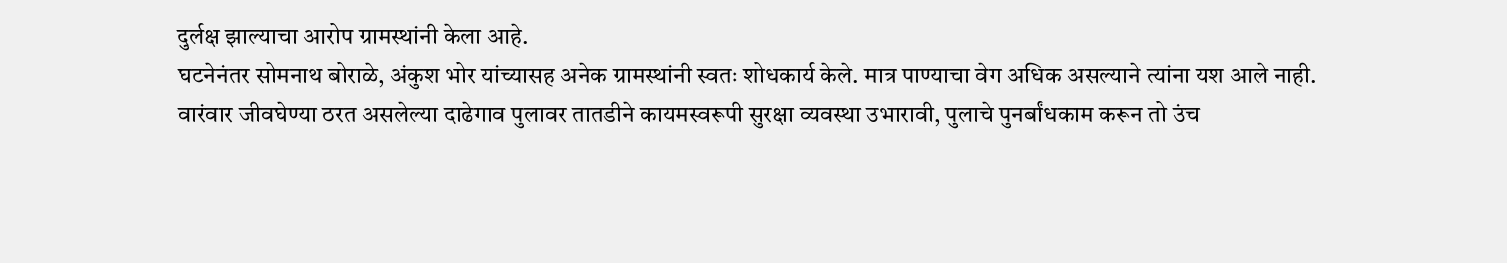दुर्लक्ष झाल्याचा आरोप ग्रामस्थांनी केला आहे.
घटनेनंतर सोमनाथ बोराळे, अंकुश भोर यांच्यासह अनेक ग्रामस्थांनी स्वतः शोधकार्य केले. मात्र पाण्याचा वेग अधिक असल्याने त्यांना यश आले नाही.
वारंवार जीवघेण्या ठरत असलेल्या दाढेगाव पुलावर तातडीने कायमस्वरूपी सुरक्षा व्यवस्था उभारावी, पुलाचे पुनर्बांधकाम करून तो उंच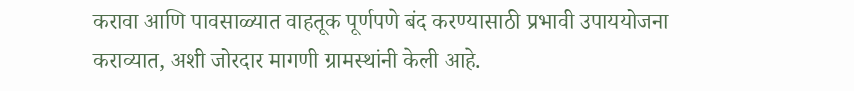करावा आणि पावसाळ्यात वाहतूक पूर्णपणे बंद करण्यासाठी प्रभावी उपाययोजना कराव्यात, अशी जोरदार मागणी ग्रामस्थांनी केली आहे.